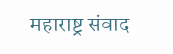महाराष्ट्र संवाद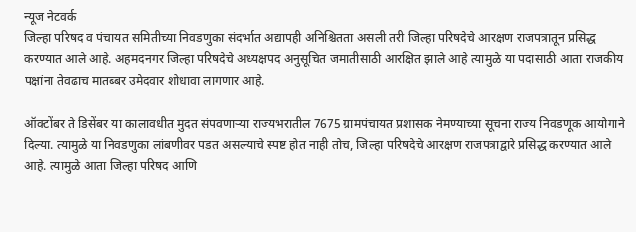न्यूज नेटवर्क
जिल्हा परिषद व पंचायत समितीच्या निवडणुका संदर्भात अद्यापही अनिश्चितता असली तरी जिल्हा परिषदेचे आरक्षण राजपत्रातून प्रसिद्ध करण्यात आले आहे. अहमदनगर जिल्हा परिषदेचे अध्यक्षपद अनुसूचित जमातीसाठी आरक्षित झाले आहे त्यामुळे या पदासाठी आता राजकीय पक्षांना तेवढाच मातब्बर उमेदवार शोधावा लागणार आहे.

ऑक्टोंबर ते डिसेंबर या कालावधीत मुदत संपवणाऱ्या राज्यभरातील 7675 ग्रामपंचायत प्रशासक नेमण्याच्या सूचना राज्य निवडणूक आयोगाने दिल्या. त्यामुळे या निवडणुका लांबणीवर पडत असल्याचे स्पष्ट होत नाही तोच, जिल्हा परिषदेचे आरक्षण राजपत्राद्वारे प्रसिद्ध करण्यात आले आहे. त्यामुळे आता जिल्हा परिषद आणि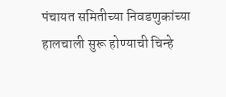पंचायत समितीच्या निवडणुकांच्या हालचाली सुरू होण्याची चिन्हे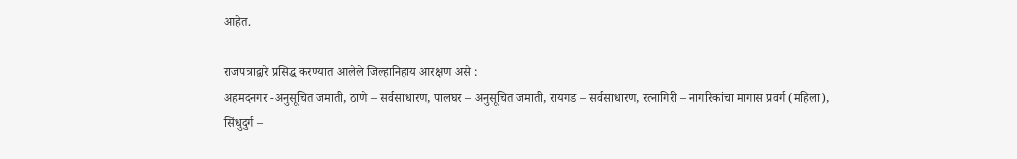आहेत.

राजपत्राद्वारे प्रसिद्ध करण्यात आलेले जिल्हानिहाय आरक्षण असे :
अहमदनगर -अनुसूचित जमाती, ठाणे – सर्वसाधारण, पालघर – अनुसूचित जमाती, रायगड – सर्वसाधारण, रत्नागिरी – नागरिकांचा मागास प्रवर्ग (महिला), सिंधुदुर्ग –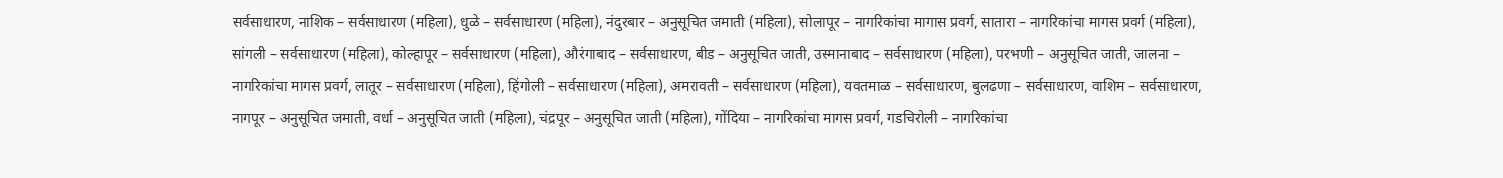सर्वसाधारण, नाशिक – सर्वसाधारण (महिला), धुळे – सर्वसाधारण (महिला), नंदुरबार – अनुसूचित जमाती (महिला), सोलापूर – नागरिकांचा मागास प्रवर्ग, सातारा – नागरिकांचा मागस प्रवर्ग (महिला), सांगली – सर्वसाधारण (महिला), कोल्हापूर – सर्वसाधारण (महिला), औरंगाबाद – सर्वसाधारण, बीड – अनुसूचित जाती, उस्मानाबाद – सर्वसाधारण (महिला), परभणी – अनुसूचित जाती, जालना – नागरिकांचा मागस प्रवर्ग, लातूर – सर्वसाधारण (महिला), हिंगोली – सर्वसाधारण (महिला), अमरावती – सर्वसाधारण (महिला), यवतमाळ – सर्वसाधारण, बुलढणा – सर्वसाधारण, वाशिम – सर्वसाधारण, नागपूर – अनुसूचित जमाती, वर्धा – अनुसूचित जाती (महिला), चंद्रपूर – अनुसूचित जाती (महिला), गोंदिया – नागरिकांचा मागस प्रवर्ग, गडचिरोली – नागरिकांचा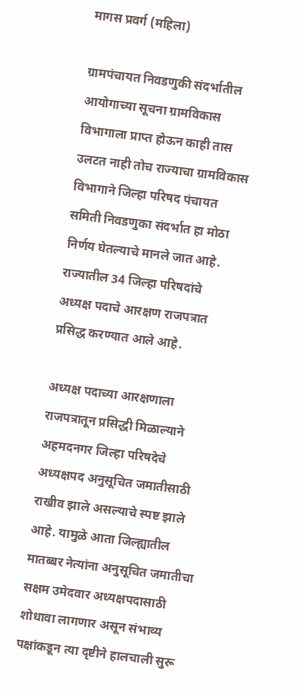मागस प्रवर्ग (महिला)

ग्रामपंचायत निवडणुकी संदर्भातील आयोगाच्या सूचना ग्रामविकास विभागाला प्राप्त होऊन काही तास उलटत नाही तोच राज्याचा ग्रामविकास विभागाने जिल्हा परिषद पंचायत समिती निवडणुका संदर्भात हा मोठा निर्णय घेतल्याचे मानले जात आहे. राज्यातील 34 जिल्हा परिषदांचे अध्यक्ष पदाचे आरक्षण राजपत्रात प्रसिद्ध करण्यात आले आहे.

अध्यक्ष पदाच्या आरक्षणाला राजपत्रातून प्रसिद्धी मिळाल्याने अहमदनगर जिल्हा परिषदेचे अध्यक्षपद अनुसूचित जमातीसाठी राखीव झाले असल्याचे स्पष्ट झाले आहे. यामुळे आता जिल्ह्यातील मातब्बर नेत्यांना अनुसूचित जमातीचा सक्षम उमेदवार अध्यक्षपदासाठी शोधावा लागणार असून संभाव्य पक्षांकडून त्या दृष्टीने हालचाली सुरू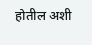होतील अशी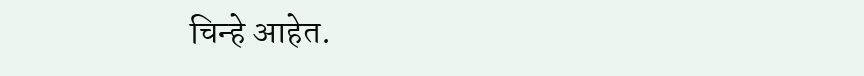चिन्हे आहेत.